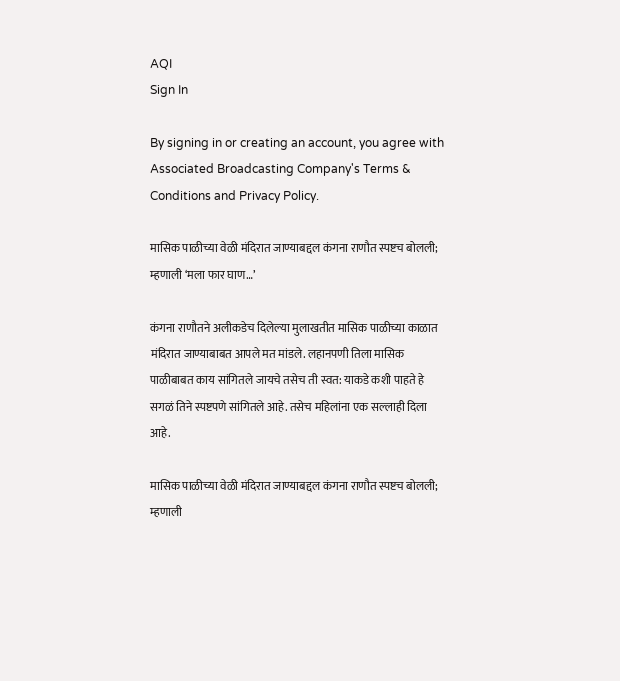AQI
Sign In

By signing in or creating an account, you agree with Associated Broadcasting Company's Terms & Conditions and Privacy Policy.

मासिक पाळीच्या वेळी मंदिरात जाण्याबद्दल कंगना राणौत स्पष्टच बोलली; म्हणाली ‘मला फार घाण…’

कंगना राणौतने अलीकडेच दिलेल्या मुलाखतीत मासिक पाळीच्या काळात मंदिरात जाण्याबाबत आपले मत मांडले. लहानपणी तिला मासिक पाळीबाबत काय सांगितले जायचे तसेच ती स्वत: याकडे कशी पाहते हे सगळं तिने स्पष्टपणे सांगितले आहे. तसेच महिलांना एक सल्लाही दिला आहे.

मासिक पाळीच्या वेळी मंदिरात जाण्याबद्दल कंगना राणौत स्पष्टच बोलली; म्हणाली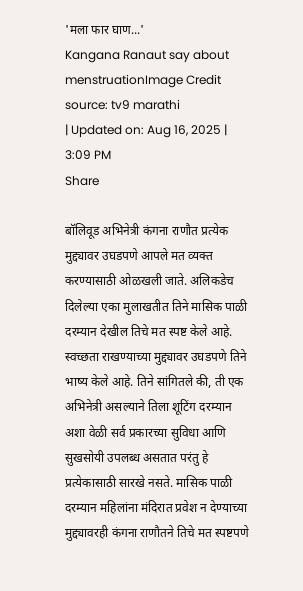'मला फार घाण...'
Kangana Ranaut say about menstruationImage Credit source: tv9 marathi
| Updated on: Aug 16, 2025 | 3:09 PM
Share

बॉलिवूड अभिनेत्री कंगना राणौत प्रत्येक मुद्द्यावर उघडपणे आपले मत व्यक्त करण्यासाठी ओळखली जाते. अलिकडेच दिलेल्या एका मुलाखतीत तिने मासिक पाळी दरम्यान देखील तिचे मत स्पष्ट केले आहे. स्वच्छता राखण्याच्या मुद्द्यावर उघडपणे तिने भाष्य केले आहे. तिने सांगितले की, ती एक अभिनेत्री असल्याने तिला शूटिंग दरम्यान अशा वेळी सर्व प्रकारच्या सुविधा आणि सुखसोयी उपलब्ध असतात परंतु हे प्रत्येकासाठी सारखे नसते. मासिक पाळी दरम्यान महिलांना मंदिरात प्रवेश न देण्याच्या मुद्द्यावरही कंगना राणौतने तिचे मत स्पष्टपणे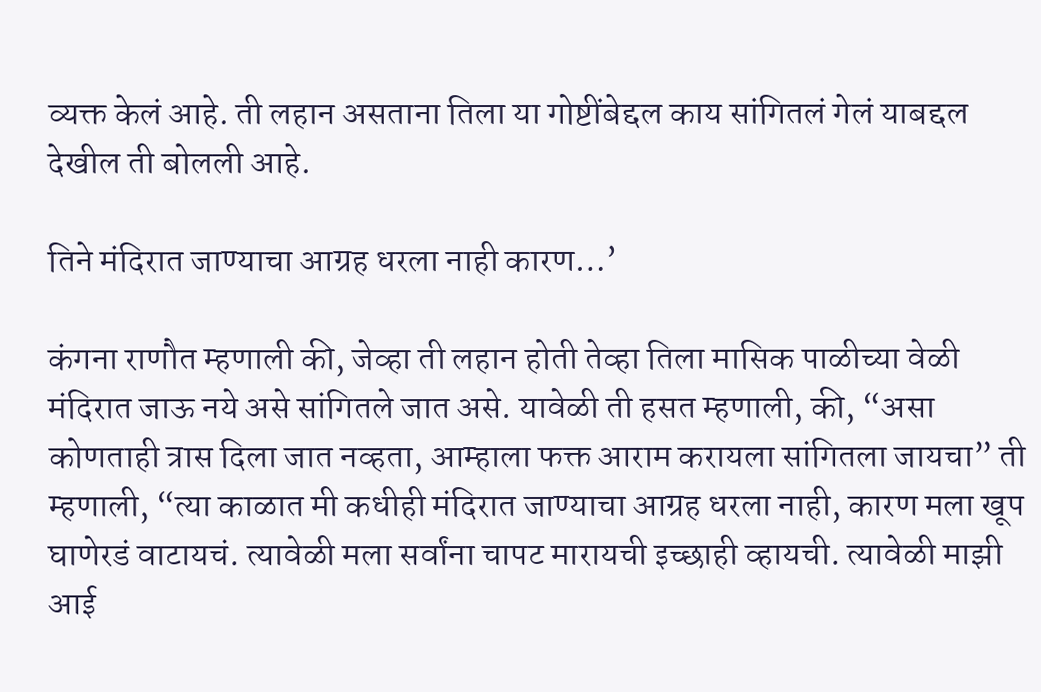व्यक्त केलं आहे. ती लहान असताना तिला या गोष्टींबेद्दल काय सांगितलं गेलं याबद्दल देखील ती बोलली आहे.

तिने मंदिरात जाण्याचा आग्रह धरला नाही कारण…’

कंगना राणौत म्हणाली की, जेव्हा ती लहान होती तेव्हा तिला मासिक पाळीच्या वेळी मंदिरात जाऊ नये असे सांगितले जात असे. यावेळी ती हसत म्हणाली, की, “असा कोणताही त्रास दिला जात नव्हता, आम्हाला फक्त आराम करायला सांगितला जायचा” ती म्हणाली, “त्या काळात मी कधीही मंदिरात जाण्याचा आग्रह धरला नाही, कारण मला खूप घाणेरडं वाटायचं. त्यावेळी मला सर्वांना चापट मारायची इच्छाही व्हायची. त्यावेळी माझी आई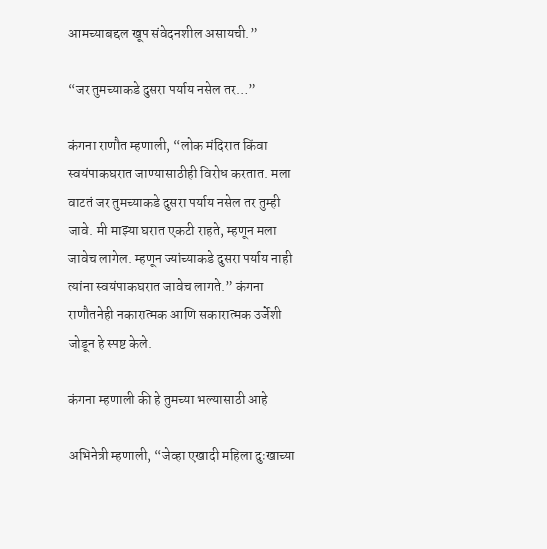आमच्याबद्दल खूप संवेदनशील असायची.”

“जर तुमच्याकडे दुसरा पर्याय नसेल तर…”

कंगना राणौत म्हणाली, “लोक मंदिरात किंवा स्वयंपाकघरात जाण्यासाठीही विरोध करतात. मला वाटतं जर तुमच्याकडे दुसरा पर्याय नसेल तर तुम्ही जावे. मी माझ्या घरात एकटी राहते, म्हणून मला जावेच लागेल. म्हणून ज्यांच्याकडे दुसरा पर्याय नाही त्यांना स्वयंपाकघरात जावेच लागते.” कंगना राणौतनेही नकारात्मक आणि सकारात्मक उर्जेशी जोडून हे स्पष्ट केले.

कंगना म्हणाली की हे तुमच्या भल्यासाठी आहे

अभिनेत्री म्हणाली, “जेव्हा एखादी महिला दुःखाच्या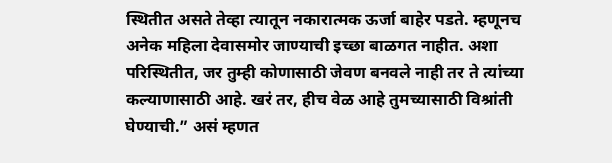स्थितीत असते तेव्हा त्यातून नकारात्मक ऊर्जा बाहेर पडते. म्हणूनच अनेक महिला देवासमोर जाण्याची इच्छा बाळगत नाहीत. अशा परिस्थितीत, जर तुम्ही कोणासाठी जेवण बनवले नाही तर ते त्यांच्या कल्याणासाठी आहे. खरं तर, हीच वेळ आहे तुमच्यासाठी विश्रांती घेण्याची.” असं म्हणत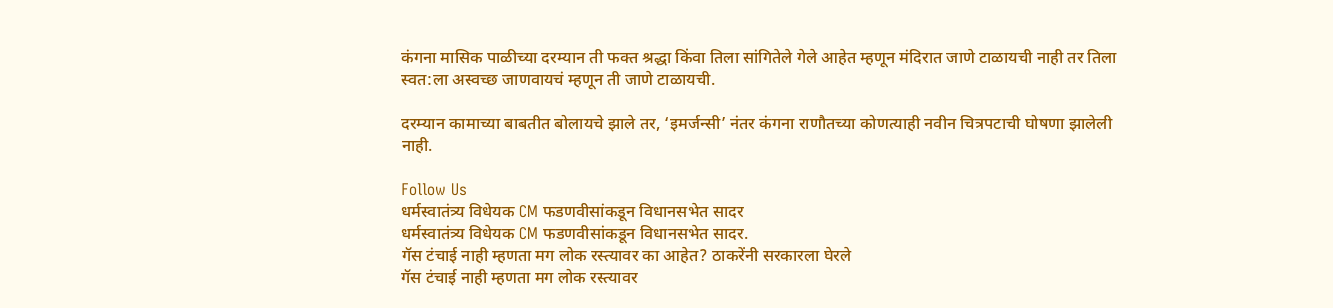कंगना मासिक पाळीच्या दरम्यान ती फक्त श्रद्धा किंवा तिला सांगितेले गेले आहेत म्हणून मंदिरात जाणे टाळायची नाही तर तिला स्वत:ला अस्वच्छ जाणवायचं म्हणून ती जाणे टाळायची.

दरम्यान कामाच्या बाबतीत बोलायचे झाले तर, ‘इमर्जन्सी’ नंतर कंगना राणौतच्या कोणत्याही नवीन चित्रपटाची घोषणा झालेली नाही.

Follow Us
धर्मस्वातंत्र्य विधेयक CM फडणवीसांकडून विधानसभेत सादर
धर्मस्वातंत्र्य विधेयक CM फडणवीसांकडून विधानसभेत सादर.
गॅस टंचाई नाही म्हणता मग लोक रस्त्यावर का आहेत? ठाकरेंनी सरकारला घेरले
गॅस टंचाई नाही म्हणता मग लोक रस्त्यावर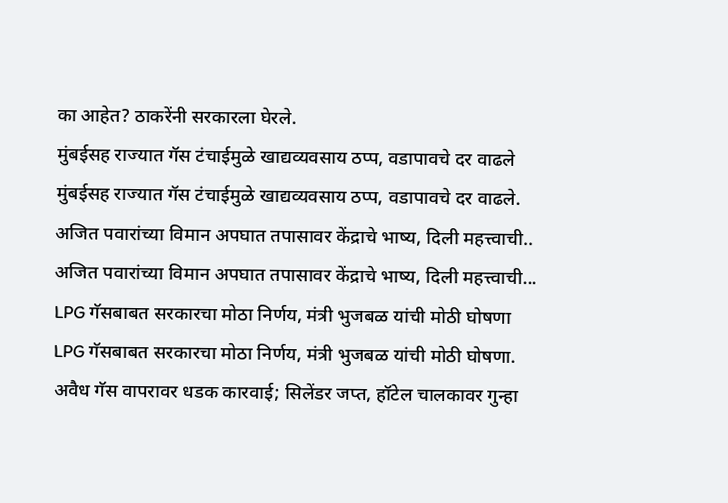का आहेत? ठाकरेंनी सरकारला घेरले.
मुंबईसह राज्यात गॅस टंचाईमुळे खाद्यव्यवसाय ठप्प, वडापावचे दर वाढले
मुंबईसह राज्यात गॅस टंचाईमुळे खाद्यव्यवसाय ठप्प, वडापावचे दर वाढले.
अजित पवारांच्या विमान अपघात तपासावर केंद्राचे भाष्य, दिली महत्त्वाची..
अजित पवारांच्या विमान अपघात तपासावर केंद्राचे भाष्य, दिली महत्त्वाची...
LPG गॅसबाबत सरकारचा मोठा निर्णय, मंत्री भुजबळ यांची मोठी घोषणा
LPG गॅसबाबत सरकारचा मोठा निर्णय, मंत्री भुजबळ यांची मोठी घोषणा.
अवैध गॅस वापरावर धडक कारवाई; सिलेंडर जप्त, हॉटेल चालकावर गुन्हा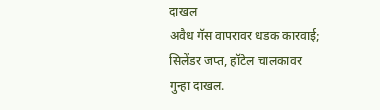दाखल
अवैध गॅस वापरावर धडक कारवाई; सिलेंडर जप्त, हॉटेल चालकावर गुन्हा दाखल.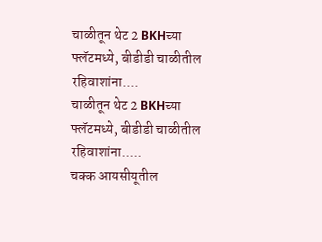चाळीतून थेट 2 BKHच्या फ्लॅटमध्ये, बीडीडी चाळीतील रहिवाशांना....
चाळीतून थेट 2 BKHच्या फ्लॅटमध्ये, बीडीडी चाळीतील रहिवाशांना.....
चक्क आयसीयूतील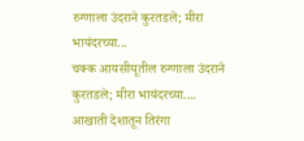रुग्णाला उंदराने कुरतडले; मीरा भायंदरच्या...
चक्क आयसीयूतील रुग्णाला उंदराने कुरतडले; मीरा भायंदरच्या....
आखाती देशातून तिरंगा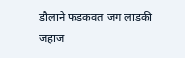डौलाने फडकवत जग लाडकी जहाज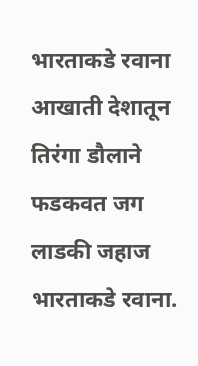भारताकडे रवाना
आखाती देशातून तिरंगा डौलाने फडकवत जग लाडकी जहाज भारताकडे रवाना.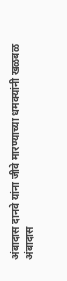अंबादास दानवे यांना जीवे मारण्याच्या धमक्यांनी खळबळ
अंबादास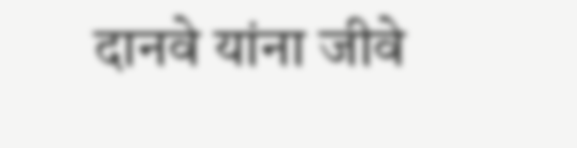दानवे यांना जीवे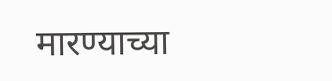मारण्याच्या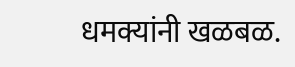धमक्यांनी खळबळ.